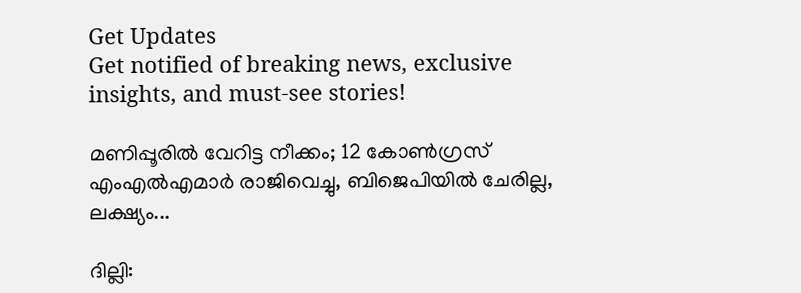Get Updates
Get notified of breaking news, exclusive insights, and must-see stories!

മണിപ്പൂരില്‍ വേറിട്ട നീക്കം; 12 കോണ്‍ഗ്രസ് എംഎല്‍എമാര്‍ രാജിവെച്ചു, ബിജെപിയില്‍ ചേരില്ല, ലക്ഷ്യം...

ദില്ലി: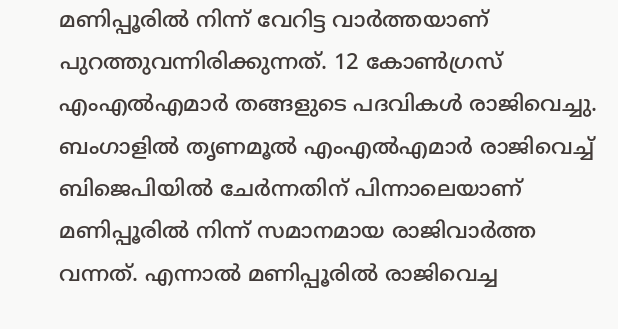മണിപ്പൂരില്‍ നിന്ന് വേറിട്ട വാര്‍ത്തയാണ് പുറത്തുവന്നിരിക്കുന്നത്. 12 കോണ്‍ഗ്രസ് എംഎല്‍എമാര്‍ തങ്ങളുടെ പദവികള്‍ രാജിവെച്ചു. ബംഗാളില്‍ തൃണമൂല്‍ എംഎല്‍എമാര്‍ രാജിവെച്ച് ബിജെപിയില്‍ ചേര്‍ന്നതിന് പിന്നാലെയാണ് മണിപ്പൂരില്‍ നിന്ന് സമാനമായ രാജിവാര്‍ത്ത വന്നത്. എന്നാല്‍ മണിപ്പൂരില്‍ രാജിവെച്ച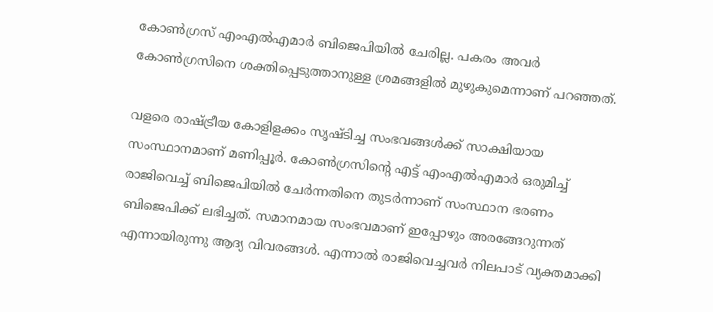കോണ്‍ഗ്രസ് എംഎല്‍എമാര്‍ ബിജെപിയില്‍ ചേരില്ല. പകരം അവര്‍ കോണ്‍ഗ്രസിനെ ശക്തിപ്പെടുത്താനുള്ള ശ്രമങ്ങളില്‍ മുഴുകുമെന്നാണ് പറഞ്ഞത്.

വളരെ രാഷ്ട്രീയ കോളിളക്കം സൃഷ്ടിച്ച സംഭവങ്ങള്‍ക്ക് സാക്ഷിയായ സംസ്ഥാനമാണ് മണിപ്പൂര്‍. കോണ്‍ഗ്രസിന്റെ എട്ട് എംഎല്‍എമാര്‍ ഒരുമിച്ച് രാജിവെച്ച് ബിജെപിയില്‍ ചേര്‍ന്നതിനെ തുടര്‍ന്നാണ് സംസ്ഥാന ഭരണം ബിജെപിക്ക് ലഭിച്ചത്. സമാനമായ സംഭവമാണ് ഇപ്പോഴും അരങ്ങേറുന്നത് എന്നായിരുന്നു ആദ്യ വിവരങ്ങള്‍. എന്നാല്‍ രാജിവെച്ചവര്‍ നിലപാട് വ്യക്തമാക്കി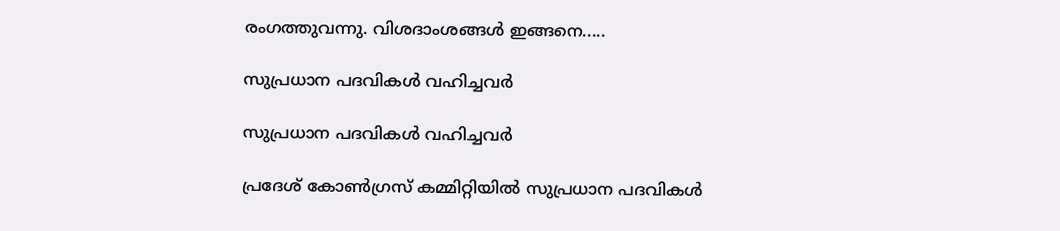രംഗത്തുവന്നു. വിശദാംശങ്ങള്‍ ഇങ്ങനെ.....

സുപ്രധാന പദവികള്‍ വഹിച്ചവര്‍

സുപ്രധാന പദവികള്‍ വഹിച്ചവര്‍

പ്രദേശ് കോണ്‍ഗ്രസ് കമ്മിറ്റിയില്‍ സുപ്രധാന പദവികള്‍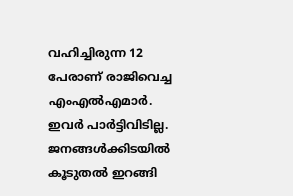വഹിച്ചിരുന്ന 12 പേരാണ് രാജിവെച്ച എംഎല്‍എമാര്‍. ഇവര്‍ പാര്‍ട്ടിവിടില്ല. ജനങ്ങള്‍ക്കിടയില്‍ കൂടുതല്‍ ഇറങ്ങി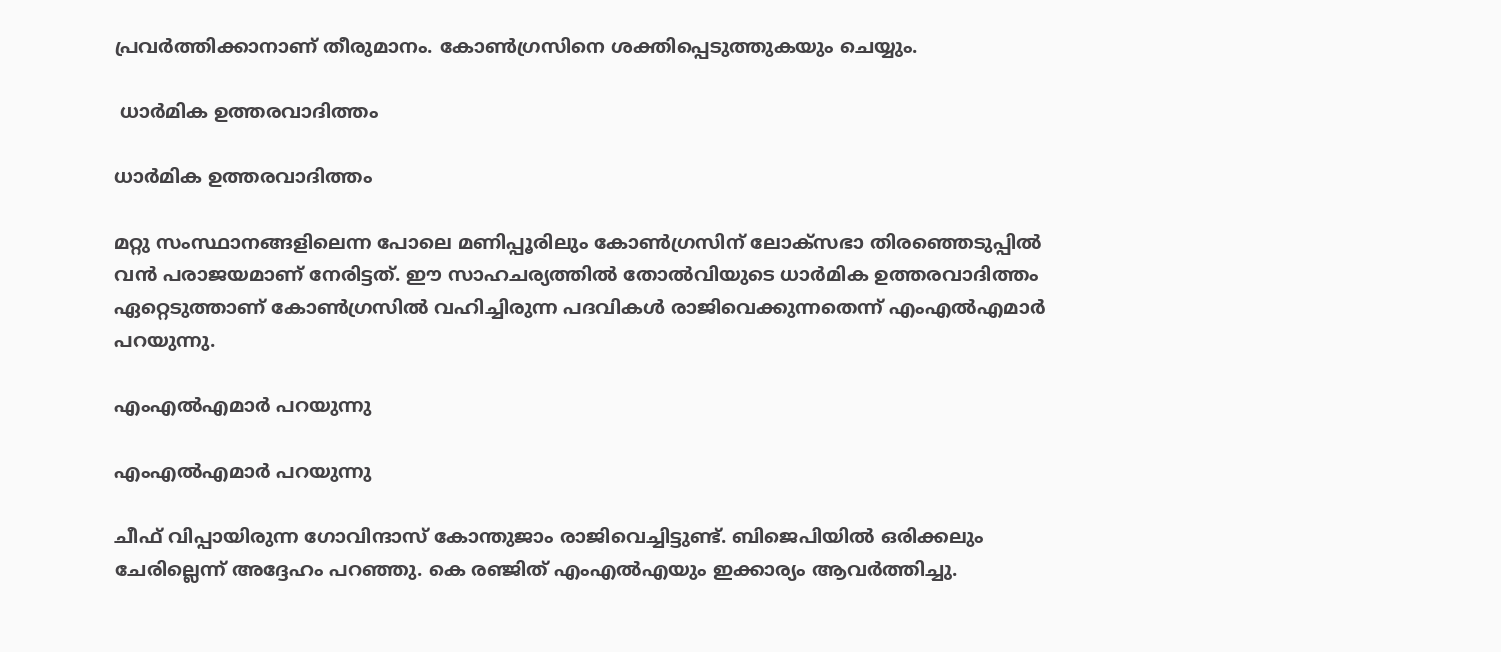പ്രവര്‍ത്തിക്കാനാണ് തീരുമാനം. കോണ്‍ഗ്രസിനെ ശക്തിപ്പെടുത്തുകയും ചെയ്യും.

 ധാര്‍മിക ഉത്തരവാദിത്തം

ധാര്‍മിക ഉത്തരവാദിത്തം

മറ്റു സംസ്ഥാനങ്ങളിലെന്ന പോലെ മണിപ്പൂരിലും കോണ്‍ഗ്രസിന് ലോക്‌സഭാ തിരഞ്ഞെടുപ്പില്‍ വന്‍ പരാജയമാണ് നേരിട്ടത്. ഈ സാഹചര്യത്തില്‍ തോല്‍വിയുടെ ധാര്‍മിക ഉത്തരവാദിത്തം ഏറ്റെടുത്താണ് കോണ്‍ഗ്രസില്‍ വഹിച്ചിരുന്ന പദവികള്‍ രാജിവെക്കുന്നതെന്ന് എംഎല്‍എമാര്‍ പറയുന്നു.

എംഎല്‍എമാര്‍ പറയുന്നു

എംഎല്‍എമാര്‍ പറയുന്നു

ചീഫ് വിപ്പായിരുന്ന ഗോവിന്ദാസ് കോന്തുജാം രാജിവെച്ചിട്ടുണ്ട്. ബിജെപിയില്‍ ഒരിക്കലും ചേരില്ലെന്ന് അദ്ദേഹം പറഞ്ഞു. കെ രഞ്ജിത് എംഎല്‍എയും ഇക്കാര്യം ആവര്‍ത്തിച്ചു.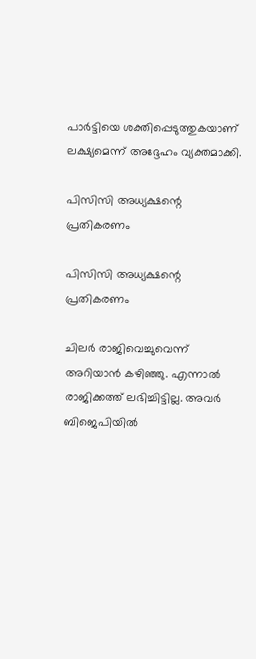പാര്‍ട്ടിയെ ശക്തിപ്പെടുത്തുകയാണ് ലക്ഷ്യമെന്ന് അദ്ദേഹം വ്യക്തമാക്കി.

പിസിസി അധ്യക്ഷന്റെ പ്രതികരണം

പിസിസി അധ്യക്ഷന്റെ പ്രതികരണം

ചിലര്‍ രാജിവെച്ചുവെന്ന് അറിയാന്‍ കഴിഞ്ഞു. എന്നാല്‍ രാജിക്കത്ത് ലഭിച്ചിട്ടില്ല. അവര്‍ ബിജെപിയില്‍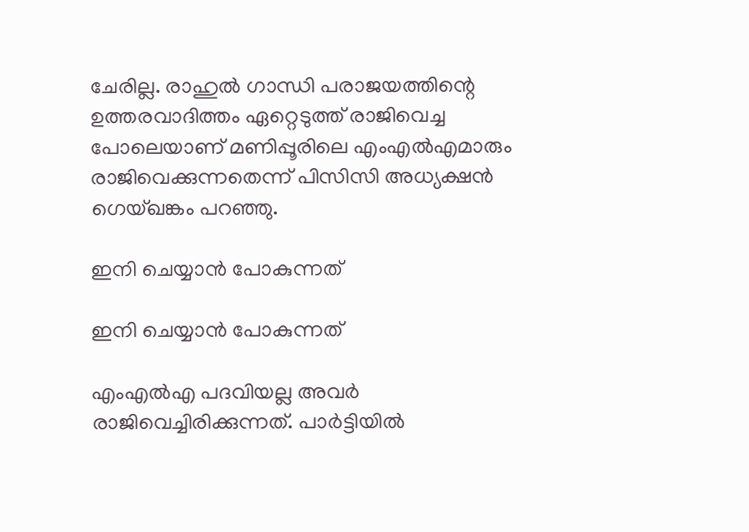ചേരില്ല. രാഹുല്‍ ഗാന്ധി പരാജയത്തിന്റെ ഉത്തരവാദിത്തം ഏറ്റെടുത്ത് രാജിവെച്ച പോലെയാണ് മണിപ്പൂരിലെ എംഎല്‍എമാരും രാജിവെക്കുന്നതെന്ന് പിസിസി അധ്യക്ഷന്‍ ഗെയ്ഖങ്കം പറഞ്ഞു.

ഇനി ചെയ്യാന്‍ പോകുന്നത്

ഇനി ചെയ്യാന്‍ പോകുന്നത്

എംഎല്‍എ പദവിയല്ല അവര്‍ രാജിവെച്ചിരിക്കുന്നത്. പാര്‍ട്ടിയില്‍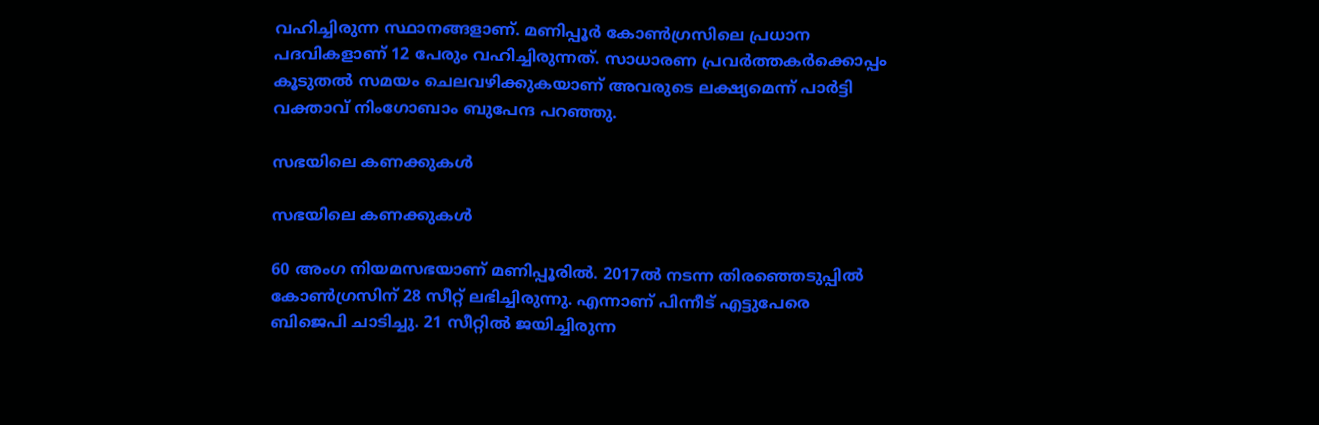വഹിച്ചിരുന്ന സ്ഥാനങ്ങളാണ്. മണിപ്പൂര്‍ കോണ്‍ഗ്രസിലെ പ്രധാന പദവികളാണ് 12 പേരും വഹിച്ചിരുന്നത്. സാധാരണ പ്രവര്‍ത്തകര്‍ക്കൊപ്പം കൂടുതല്‍ സമയം ചെലവഴിക്കുകയാണ് അവരുടെ ലക്ഷ്യമെന്ന് പാര്‍ട്ടി വക്താവ് നിംഗോബാം ബുപേന്ദ പറഞ്ഞു.

സഭയിലെ കണക്കുകള്‍

സഭയിലെ കണക്കുകള്‍

60 അംഗ നിയമസഭയാണ് മണിപ്പൂരില്‍. 2017ല്‍ നടന്ന തിരഞ്ഞെടുപ്പില്‍ കോണ്‍ഗ്രസിന് 28 സീറ്റ് ലഭിച്ചിരുന്നു. എന്നാണ് പിന്നീട് എട്ടുപേരെ ബിജെപി ചാടിച്ചു. 21 സീറ്റില്‍ ജയിച്ചിരുന്ന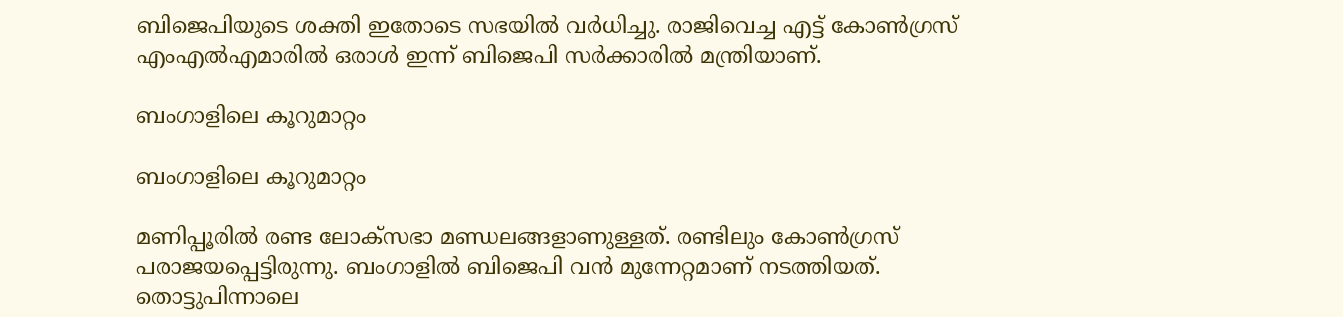ബിജെപിയുടെ ശക്തി ഇതോടെ സഭയില്‍ വര്‍ധിച്ചു. രാജിവെച്ച എട്ട് കോണ്‍ഗ്രസ് എംഎല്‍എമാരില്‍ ഒരാള്‍ ഇന്ന് ബിജെപി സര്‍ക്കാരില്‍ മന്ത്രിയാണ്.

ബംഗാളിലെ കൂറുമാറ്റം

ബംഗാളിലെ കൂറുമാറ്റം

മണിപ്പൂരില്‍ രണ്ട ലോക്‌സഭാ മണ്ഡലങ്ങളാണുള്ളത്. രണ്ടിലും കോണ്‍ഗ്രസ് പരാജയപ്പെട്ടിരുന്നു. ബംഗാളില്‍ ബിജെപി വന്‍ മുന്നേറ്റമാണ് നടത്തിയത്. തൊട്ടുപിന്നാലെ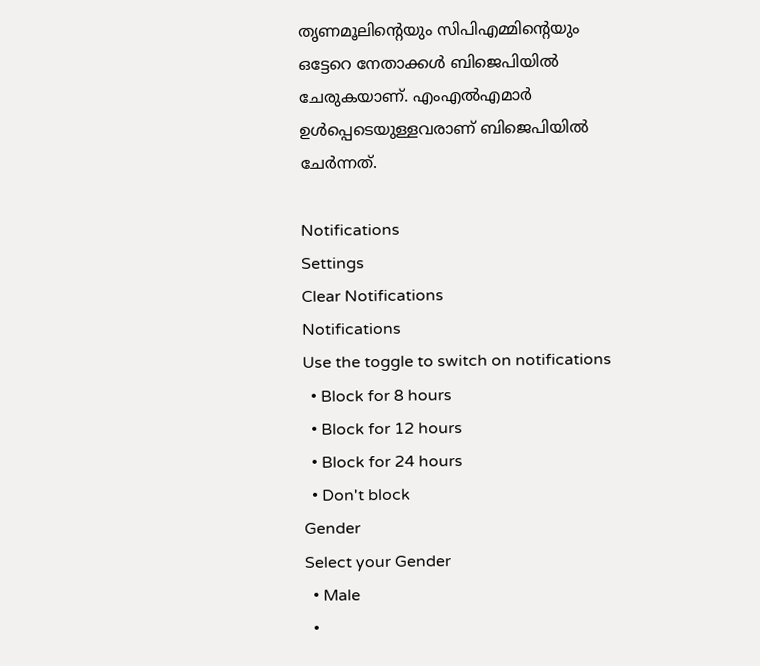തൃണമൂലിന്റെയും സിപിഎമ്മിന്റെയും ഒട്ടേറെ നേതാക്കള്‍ ബിജെപിയില്‍ ചേരുകയാണ്. എംഎല്‍എമാര്‍ ഉള്‍പ്പെടെയുള്ളവരാണ് ബിജെപിയില്‍ ചേര്‍ന്നത്.

Notifications
Settings
Clear Notifications
Notifications
Use the toggle to switch on notifications
  • Block for 8 hours
  • Block for 12 hours
  • Block for 24 hours
  • Don't block
Gender
Select your Gender
  • Male
  •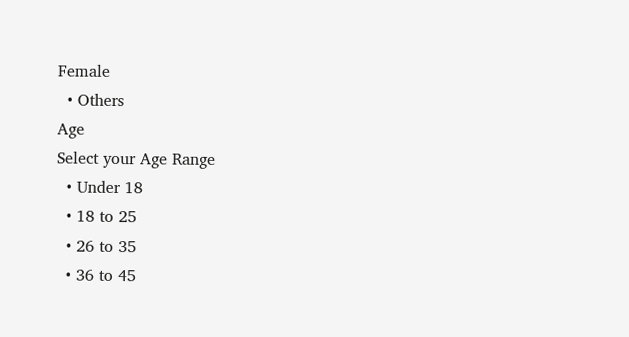Female
  • Others
Age
Select your Age Range
  • Under 18
  • 18 to 25
  • 26 to 35
  • 36 to 45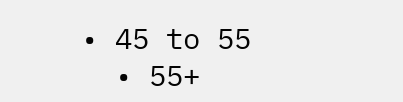• 45 to 55
  • 55+